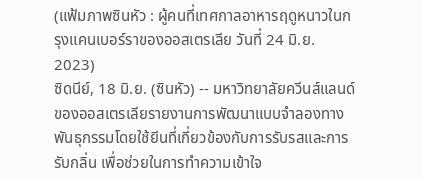(แฟ้มภาพซินหัว : ผู้คนที่เทศกาลอาหารฤดูหนาวในกรุงแคนเบอร์ราของออสเตรเลีย วันที่ 24 มิ.ย. 2023)
ซิดนีย์, 18 มิ.ย. (ซินหัว) -- มหาวิทยาลัยควีนส์แลนด์ของออสเตรเลียรายงานการพัฒนาแบบจำลองทางพันธุกรรมโดยใช้ยีนที่เกี่ยวข้องกับการรับรสและการรับกลิ่น เพื่อช่วยในการทำความเข้าใจ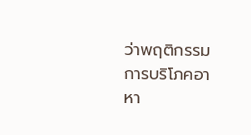ว่าพฤติกรรมการบริโภคอาหา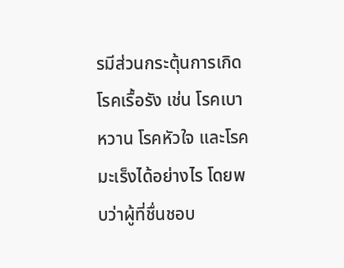รมีส่วนกระตุ้นการเกิดโรคเรื้อรัง เช่น โรคเบาหวาน โรคหัวใจ และโรคมะเร็งได้อย่างไร โดยพบว่าผู้ที่ชื่นชอบ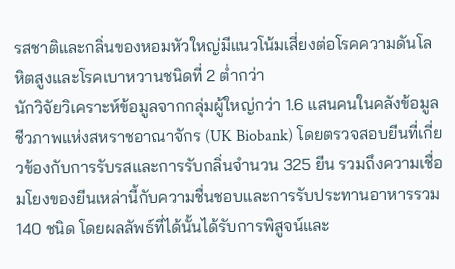รสชาติและกลิ่นของหอมหัวใหญ่มีแนวโน้มเสี่ยงต่อโรคความดันโลหิตสูงและโรคเบาหวานชนิดที่ 2 ต่ำกว่า
นักวิจัยวิเคราะห์ข้อมูลจากกลุ่มผู้ใหญ่กว่า 1.6 แสนคนในคลังข้อมูลชีวภาพแห่งสหราชอาณาจักร (UK Biobank) โดยตรวจสอบยีนที่เกี่ยวข้องกับการรับรสและการรับกลิ่นจำนวน 325 ยีน รวมถึงความเชื่อมโยงของยีนเหล่านี้กับความชื่นชอบและการรับประทานอาหารรวม 140 ชนิด โดยผลลัพธ์ที่ได้นั้นได้รับการพิสูจน์และ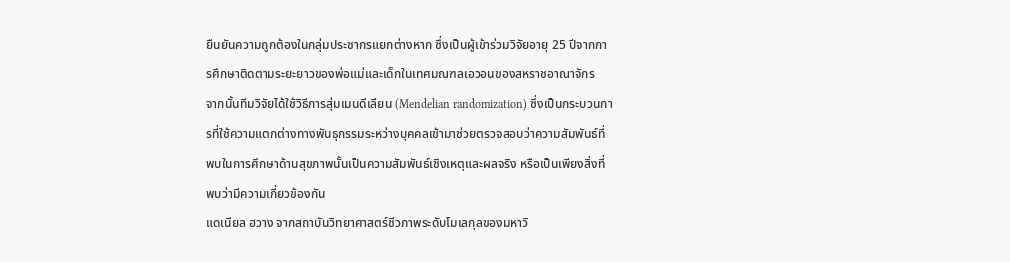ยืนยันความถูกต้องในกลุ่มประชากรแยกต่างหาก ซึ่งเป็นผู้เข้าร่วมวิจัยอายุ 25 ปีจากการศึกษาติดตามระยะยาวของพ่อแม่และเด็กในเทศมณฑลเอวอนของสหราชอาณาจักร
จากนั้นทีมวิจัยได้ใช้วิธีการสุ่มเมนดีเลียน (Mendelian randomization) ซึ่งเป็นกระบวนการที่ใช้ความแตกต่างทางพันธุกรรมระหว่างบุคคลเข้ามาช่วยตรวจสอบว่าความสัมพันธ์ที่พบในการศึกษาด้านสุขภาพนั้นเป็นความสัมพันธ์เชิงเหตุและผลจริง หรือเป็นเพียงสิ่งที่พบว่ามีความเกี่ยวข้องกัน
แดเนียล ฮวาง จากสถาบันวิทยาศาสตร์ชีวภาพระดับโมเลกุลของมหาวิ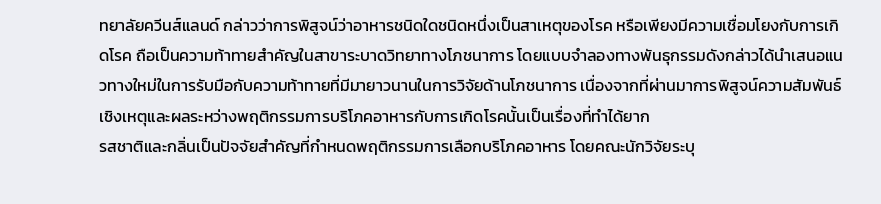ทยาลัยควีนส์แลนด์ กล่าวว่าการพิสูจน์ว่าอาหารชนิดใดชนิดหนึ่งเป็นสาเหตุของโรค หรือเพียงมีความเชื่อมโยงกับการเกิดโรค ถือเป็นความท้าทายสำคัญในสาขาระบาดวิทยาทางโภชนาการ โดยแบบจำลองทางพันธุกรรมดังกล่าวได้นำเสนอแนวทางใหม่ในการรับมือกับความท้าทายที่มีมายาวนานในการวิจัยด้านโภชนาการ เนื่องจากที่ผ่านมาการพิสูจน์ความสัมพันธ์เชิงเหตุและผลระหว่างพฤติกรรมการบริโภคอาหารกับการเกิดโรคนั้นเป็นเรื่องที่ทำได้ยาก
รสชาติและกลิ่นเป็นปัจจัยสำคัญที่กำหนดพฤติกรรมการเลือกบริโภคอาหาร โดยคณะนักวิจัยระบุ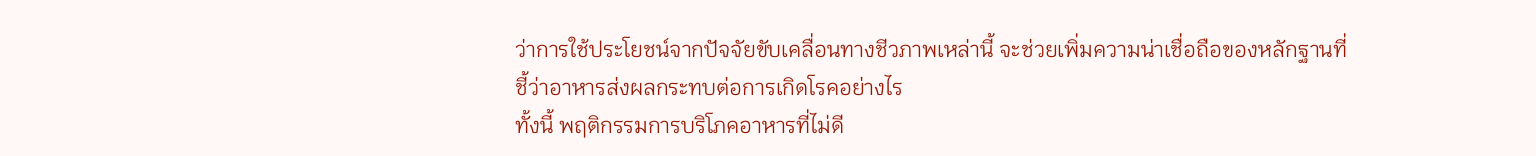ว่าการใช้ประโยชน์จากปัจจัยขับเคลื่อนทางชีวภาพเหล่านี้ จะช่วยเพิ่มความน่าเชื่อถือของหลักฐานที่ชี้ว่าอาหารส่งผลกระทบต่อการเกิดโรคอย่างไร
ทั้งนี้ พฤติกรรมการบริโภคอาหารที่ไม่ดี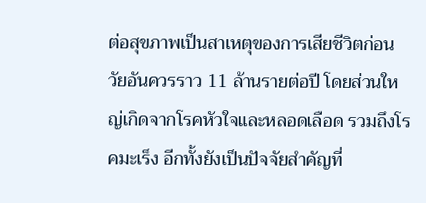ต่อสุขภาพเป็นสาเหตุของการเสียชีวิตก่อนวัยอันควรราว 11 ล้านรายต่อปี โดยส่วนใหญ่เกิดจากโรคหัวใจและหลอดเลือด รวมถึงโรคมะเร็ง อีกทั้งยังเป็นปัจจัยสำคัญที่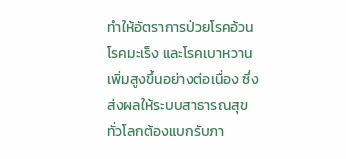ทำให้อัตราการป่วยโรคอ้วน โรคมะเร็ง และโรคเบาหวานเพิ่มสูงขึ้นอย่างต่อเนื่อง ซึ่งส่งผลให้ระบบสาธารณสุขทั่วโลกต้องแบกรับภา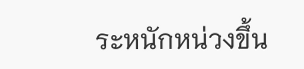ระหนักหน่วงขึ้น